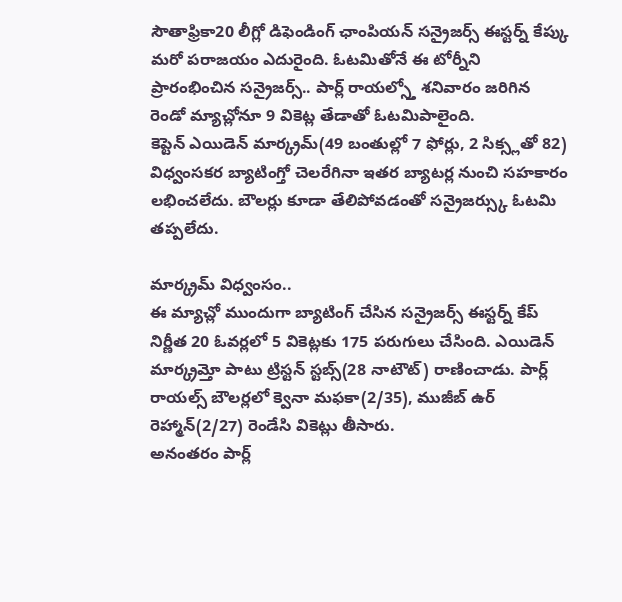సౌతాఫ్రికా20 లీగ్లో డిఫెండింగ్ ఛాంపియన్ సన్రైజర్స్ ఈస్టర్న్ కేప్కు మరో పరాజయం ఎదురైంది. ఓటమితోనే ఈ టోర్నీని ప్రారంభించిన సన్రైజర్స్.. పార్ల్ రాయల్స్తో శనివారం జరిగిన రెండో మ్యాచ్లోనూ 9 వికెట్ల తేడాతో ఓటమిపాలైంది.
కెప్టెన్ ఎయిడెన్ మార్క్రమ్(49 బంతుల్లో 7 ఫోర్లు, 2 సిక్స్లతో 82) విధ్వంసకర బ్యాటింగ్తో చెలరేగినా ఇతర బ్యాటర్ల నుంచి సహకారం లభించలేదు. బౌలర్లు కూడా తేలిపోవడంతో సన్రైజర్స్కు ఓటమి తప్పలేదు.

మార్క్రమ్ విధ్వంసం..
ఈ మ్యాచ్లో ముందుగా బ్యాటింగ్ చేసిన సన్రైజర్స్ ఈస్టర్న్ కేప్ నిర్ణీత 20 ఓవర్లలో 5 వికెట్లకు 175 పరుగులు చేసింది. ఎయిడెన్ మార్క్రమ్తో పాటు ట్రిస్టన్ స్టబ్స్(28 నాటౌట్) రాణించాడు. పార్ల్ రాయల్స్ బౌలర్లలో క్వెనా మఫకా(2/35), ముజీబ్ ఉర్ రెహ్మాన్(2/27) రెండేసి వికెట్లు తీసారు.
అనంతరం పార్ల్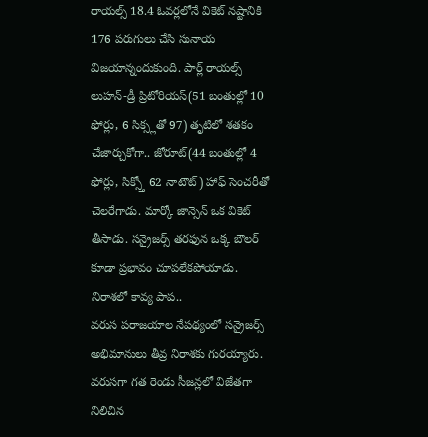రాయల్స్ 18.4 ఓవర్లలోనే వికెట్ నష్టానికి 176 పరుగులు చేసి సునాయ విజయాన్నందుకుంది. పార్ల్ రాయల్స్ లుహన్-డ్రీ ప్రిటోరియస్(51 బంతుల్లో 10 ఫోర్లు, 6 సిక్స్లతో 97) తృటిలో శతకం చేజార్చుకోగా.. జోరూట్(44 బంతుల్లో 4 ఫోర్లు, సిక్స్తో 62 నాటౌట్) హాఫ్ సెంచరీతో చెలరేగాడు. మార్కో జాన్సెన్ ఒక వికెట్ తీసాడు. సన్రైజర్స్ తరఫున ఒక్క బౌలర్ కూడా ప్రభావం చూపలేకపోయాడు.
నిరాశలో కావ్య పాప..
వరుస పరాజయాల నేపథ్యంలో సన్రైజర్స్ అభిమానులు తీవ్ర నిరాశకు గురయ్యారు. వరుసగా గత రెండు సీజన్లలో విజేతగా నిలిచిన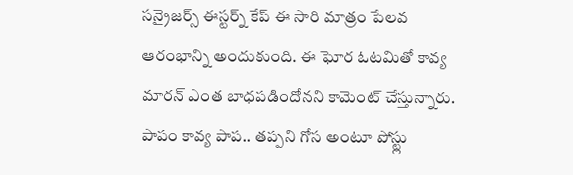సన్రైజర్స్ ఈస్టర్న్ కేప్ ఈ సారి మాత్రం పేలవ ఆరంభాన్ని అందుకుంది. ఈ ఘోర ఓటమితో కావ్య మారన్ ఎంత బాధపడిందోనని కామెంట్ చేస్తున్నారు. పాపం కావ్య పాప.. తప్పని గోస అంటూ పోస్ట్లు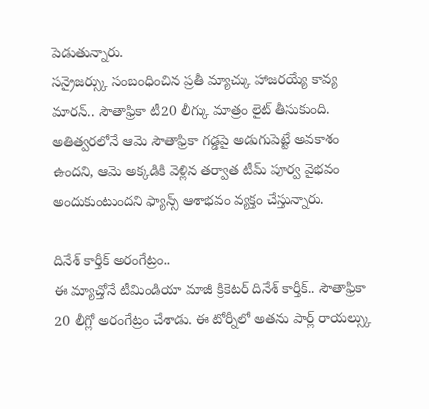పెడుతున్నారు.
సన్రైజర్స్కు సంబంధించిన ప్రతీ మ్యాచ్కు హాజరయ్యే కావ్య మారన్.. సౌతాఫ్రికా టీ20 లీగ్కు మాత్రం లైట్ తీసుకుంది. అతిత్వరలోనే ఆమె సౌతాఫ్రికా గడ్డపై అడుగుపెట్టే అవకాశం ఉందని, ఆమె అక్కడికి వెళ్లిన తర్వాత టీమ్ పూర్వ వైభవం అందుకుంటుందని ఫ్యాన్స్ ఆశాభవం వ్యక్తం చేస్తున్నారు.

దినేశ్ కార్తీక్ అరంగేట్రం..
ఈ మ్యాచ్తోనే టీమిండియా మాజీ క్రికెటర్ దినేశ్ కార్తీక్.. సౌతాఫ్రికా 20 లీగ్లో అరంగేట్రం చేశాడు. ఈ టోర్నీలో అతను పార్ల్ రాయల్స్కు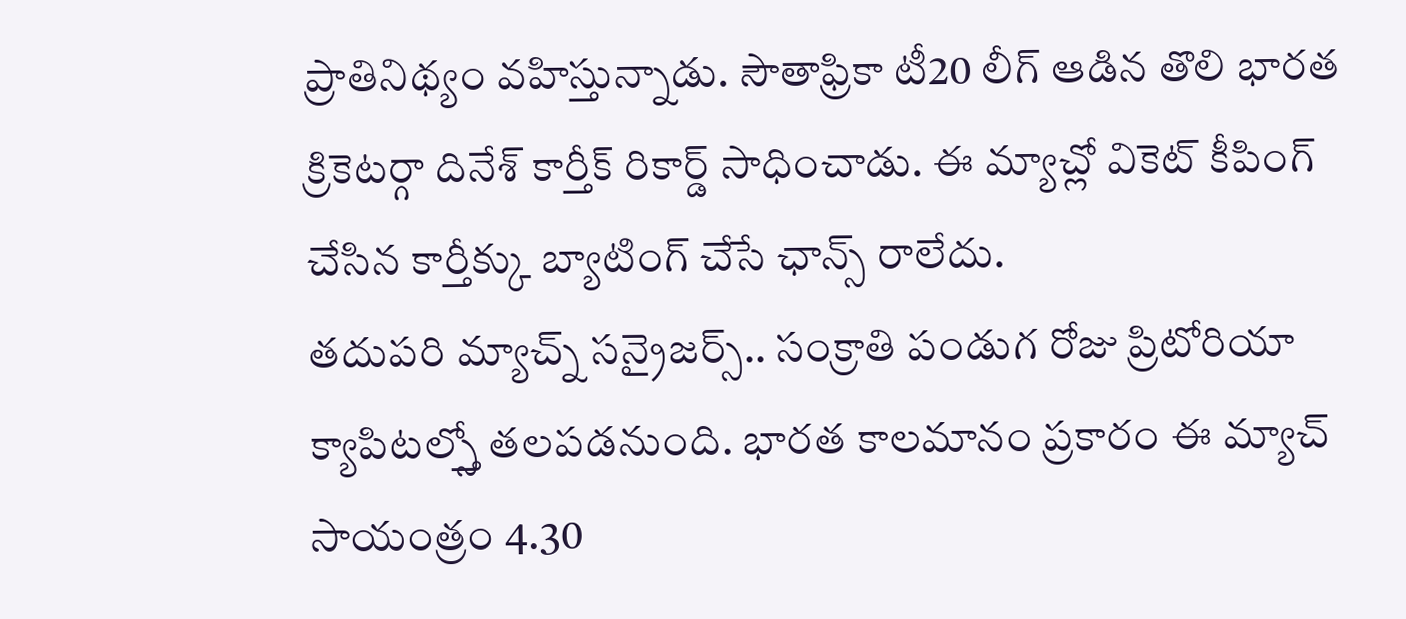ప్రాతినిథ్యం వహిస్తున్నాడు. సౌతాఫ్రికా టీ20 లీగ్ ఆడిన తొలి భారత క్రికెటర్గా దినేశ్ కార్తీక్ రికార్డ్ సాధించాడు. ఈ మ్యాచ్లో వికెట్ కీపింగ్ చేసిన కార్తీక్కు బ్యాటింగ్ చేసే ఛాన్స్ రాలేదు.
తదుపరి మ్యాచ్న్ సన్రైజర్స్.. సంక్రాతి పండుగ రోజు ప్రిటోరియా క్యాపిటల్స్తో తలపడనుంది. భారత కాలమానం ప్రకారం ఈ మ్యాచ్ సాయంత్రం 4.30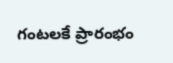గంటలకే ప్రారంభం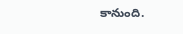కానుంది.